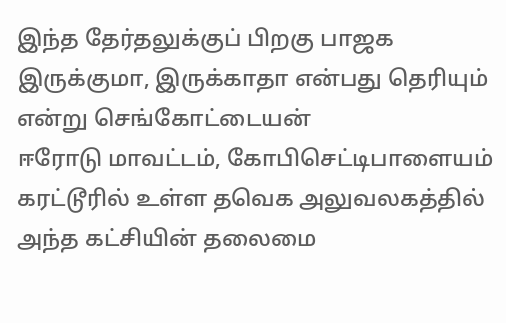இந்த தேர்தலுக்குப் பிறகு பாஜக இருக்குமா, இருக்காதா என்பது தெரியும் என்று செங்கோட்டையன்
ஈரோடு மாவட்டம், கோபிசெட்டிபாளையம் கரட்டூரில் உள்ள தவெக அலுவலகத்தில் அந்த கட்சியின் தலைமை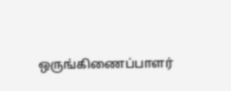ஒருங்கிணைப்பாளர்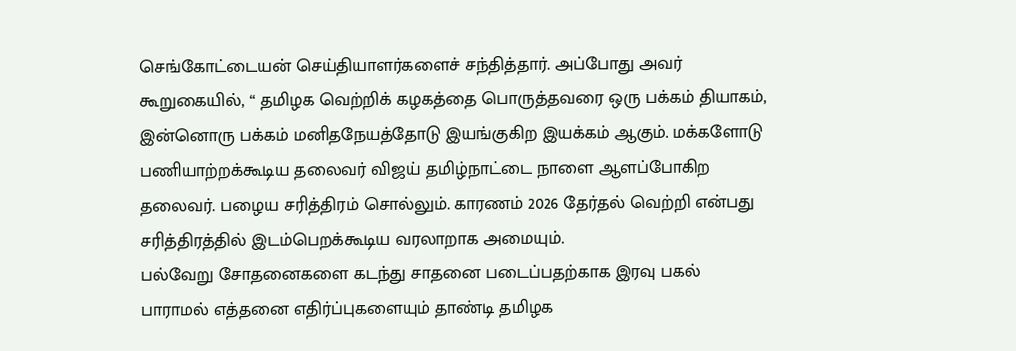செங்கோட்டையன் செய்தியாளர்களைச் சந்தித்தார். அப்போது அவர் கூறுகையில், “ தமிழக வெற்றிக் கழகத்தை பொருத்தவரை ஒரு பக்கம் தியாகம், இன்னொரு பக்கம் மனிதநேயத்தோடு இயங்குகிற இயக்கம் ஆகும். மக்களோடு பணியாற்றக்கூடிய தலைவர் விஜய் தமிழ்நாட்டை நாளை ஆளப்போகிற தலைவர். பழைய சரித்திரம் சொல்லும். காரணம் 2026 தேர்தல் வெற்றி என்பது சரித்திரத்தில் இடம்பெறக்கூடிய வரலாறாக அமையும்.
பல்வேறு சோதனைகளை கடந்து சாதனை படைப்பதற்காக இரவு பகல் பாராமல் எத்தனை எதிர்ப்புகளையும் தாண்டி தமிழக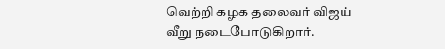வெற்றி கழக தலைவர் விஜய் வீறு நடைபோடுகிறார்.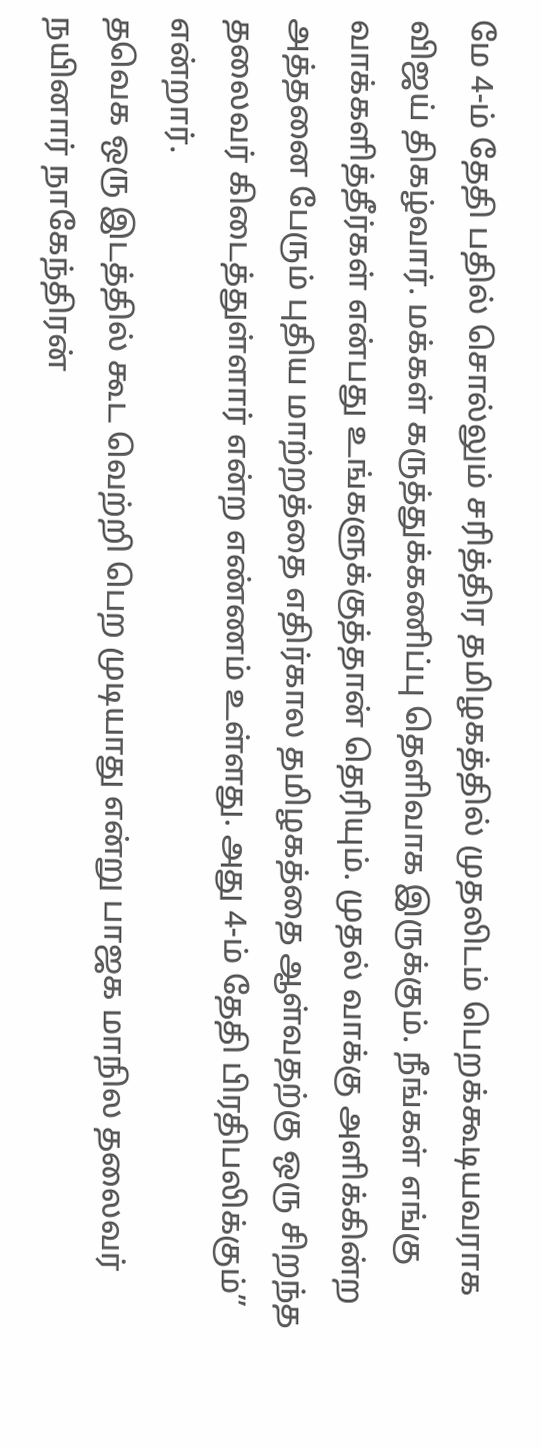மே 4-ம் தேதி பதில் சொல்லும் சரித்திர தமிழகத்தில் முதலிடம் பெறக்கூடியவராக விஜய் திகழ்வார். மக்கள் கருத்துக்கணிப்பு தெளிவாக இருக்கும். நீங்கள் எங்கு வாக்களித்தீர்கள் என்பது உங்களுக்குத்தான் தெரியும். முதல் வாக்கு அளிக்கின்ற அத்தனை பேரும் புதிய மாற்றத்தை எதிர்கால தமிழகத்தை ஆள்வதற்கு ஒரு சிறந்த தலைவர் கிடைத்துள்ளார் என்ற எண்ணம் உள்ளது. அது 4-ம் தேதி பிரதிபலிக்கும்” என்றார்.
தவெக ஒரு இடத்தில் கூட வெற்றி பெற முடியாது என்று பாஜக மாநில தலைவர் நயினார் நாகேந்திரன்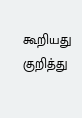கூறியது குறித்து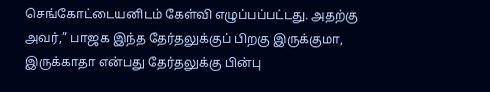செங்கோட்டையனிடம் கேள்வி எழுப்பப்பட்டது. அதற்கு அவர்,” பாஜக இந்த தேர்தலுக்குப் பிறகு இருக்குமா, இருக்காதா என்பது தேர்தலுக்கு பின்பு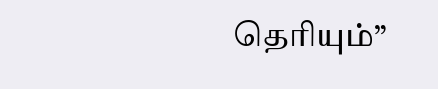தெரியும்”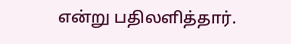என்று பதிலளித்தார்.